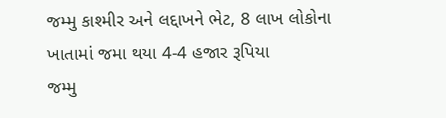જમ્મુ કાશ્મીર અને લદ્દાખને ભેટ, 8 લાખ લોકોના ખાતામાં જમા થયા 4-4 હજાર રૂપિયા
જમ્મુ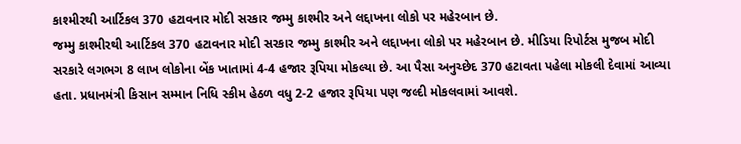કાશ્મીરથી આર્ટિકલ 370 હટાવનાર મોદી સરકાર જમ્મુ કાશ્મીર અને લદ્દાખના લોકો પર મહેરબાન છે.
જમ્મુ કાશ્મીરથી આર્ટિકલ 370 હટાવનાર મોદી સરકાર જમ્મુ કાશ્મીર અને લદ્દાખના લોકો પર મહેરબાન છે. મીડિયા રિપોર્ટસ મુજબ મોદી સરકારે લગભગ 8 લાખ લોકોના બેંક ખાતામાં 4-4 હજાર રૂપિયા મોકલ્યા છે. આ પૈસા અનુચ્છેદ 370 હટાવતા પહેલા મોકલી દેવામાં આવ્યા હતા. પ્રધાનમંત્રી કિસાન સમ્માન નિધિ સ્કીમ હેઠળ વધુ 2-2 હજાર રૂપિયા પણ જલ્દી મોકલવામાં આવશે.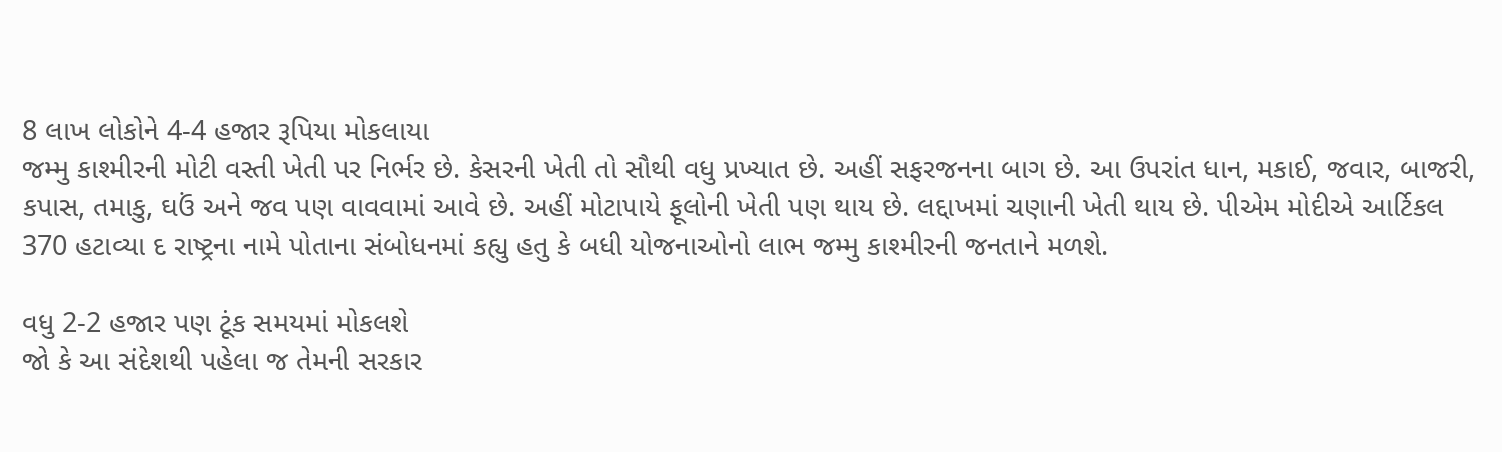8 લાખ લોકોને 4-4 હજાર રૂપિયા મોકલાયા
જમ્મુ કાશ્મીરની મોટી વસ્તી ખેતી પર નિર્ભર છે. કેસરની ખેતી તો સૌથી વધુ પ્રખ્યાત છે. અહીં સફરજનના બાગ છે. આ ઉપરાંત ધાન, મકાઈ, જવાર, બાજરી, કપાસ, તમાકુ, ઘઉં અને જવ પણ વાવવામાં આવે છે. અહીં મોટાપાયે ફૂલોની ખેતી પણ થાય છે. લદ્દાખમાં ચણાની ખેતી થાય છે. પીએમ મોદીએ આર્ટિકલ 370 હટાવ્યા દ રાષ્ટ્રના નામે પોતાના સંબોધનમાં કહ્યુ હતુ કે બધી યોજનાઓનો લાભ જમ્મુ કાશ્મીરની જનતાને મળશે.

વધુ 2-2 હજાર પણ ટૂંક સમયમાં મોકલશે
જો કે આ સંદેશથી પહેલા જ તેમની સરકાર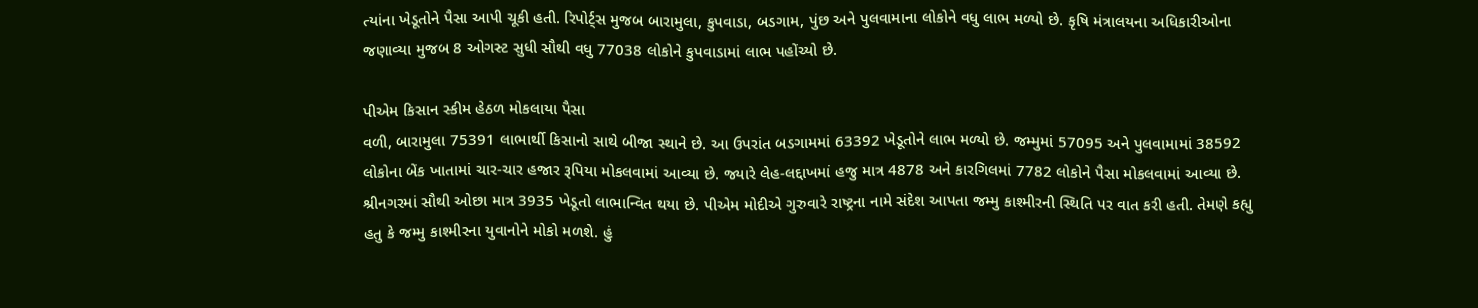ત્યાંના ખેડૂતોને પૈસા આપી ચૂકી હતી. રિપોર્ટ્સ મુજબ બારામુલા, કુપવાડા, બડગામ, પુંછ અને પુલવામાના લોકોને વધુ લાભ મળ્યો છે. કૃષિ મંત્રાલયના અધિકારીઓના જણાવ્યા મુજબ 8 ઓગસ્ટ સુધી સૌથી વધુ 77038 લોકોને કુપવાડામાં લાભ પહોંચ્યો છે.

પીએમ કિસાન સ્કીમ હેઠળ મોકલાયા પૈસા
વળી, બારામુલા 75391 લાભાર્થી કિસાનો સાથે બીજા સ્થાને છે. આ ઉપરાંત બડગામમાં 63392 ખેડૂતોને લાભ મળ્યો છે. જમ્મુમાં 57095 અને પુલવામામાં 38592 લોકોના બેંક ખાતામાં ચાર-ચાર હજાર રૂપિયા મોકલવામાં આવ્યા છે. જ્યારે લેહ-લદ્દાખમાં હજુ માત્ર 4878 અને કારગિલમાં 7782 લોકોને પૈસા મોકલવામાં આવ્યા છે. શ્રીનગરમાં સૌથી ઓછા માત્ર 3935 ખેડૂતો લાભાન્વિત થયા છે. પીએમ મોદીએ ગુરુવારે રાષ્ટ્રના નામે સંદેશ આપતા જમ્મુ કાશ્મીરની સ્થિતિ પર વાત કરી હતી. તેમણે કહ્યુ હતુ કે જમ્મુ કાશ્મીરના યુવાનોને મોકો મળશે. હું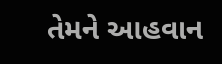તેમને આહવાન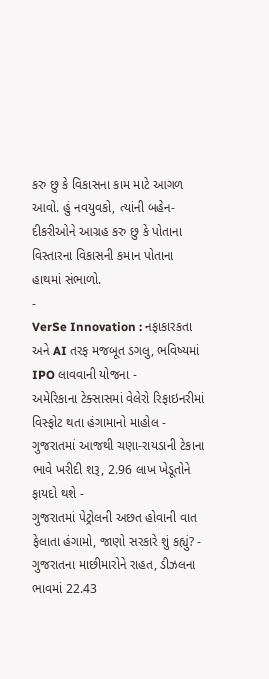કરુ છુ કે વિકાસના કામ માટે આગળ આવો. હું નવયુવકો, ત્યાંની બહેન-દીકરીઓને આગ્રહ કરુ છુ કે પોતાના વિસ્તારના વિકાસની કમાન પોતાના હાથમાં સંભાળો.
-
VerSe Innovation : નફાકારકતા અને AI તરફ મજબૂત ડગલુ, ભવિષ્યમાં IPO લાવવાની યોજના -
અમેરિકાના ટેક્સાસમાં વેલેરો રિફાઇનરીમાં વિસ્ફોટ થતા હંગામાનો માહોલ -
ગુજરાતમાં આજથી ચણા-રાયડાની ટેકાના ભાવે ખરીદી શરૂ, 2.96 લાખ ખેડૂતોને ફાયદો થશે -
ગુજરાતમાં પેટ્રોલની અછત હોવાની વાત ફેલાતા હંગામો, જાણો સરકારે શું કહ્યું? -
ગુજરાતના માછીમારોને રાહત, ડીઝલના ભાવમાં 22.43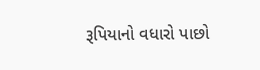રૂપિયાનો વધારો પાછો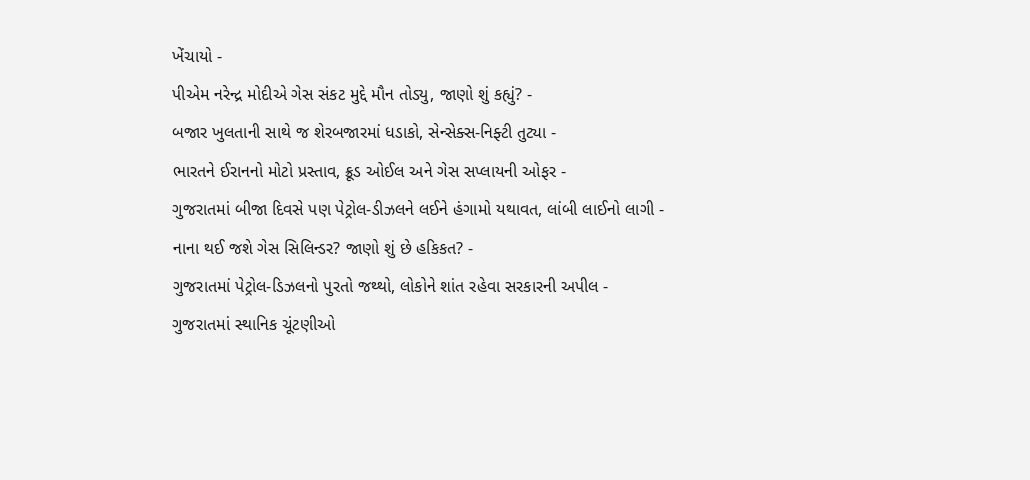ખેંચાયો -
પીએમ નરેન્દ્ર મોદીએ ગેસ સંકટ મુદ્દે મૌન તોડ્યુ, જાણો શું કહ્યું? -
બજાર ખુલતાની સાથે જ શેરબજારમાં ધડાકો, સેન્સેક્સ-નિફ્ટી તુટ્યા -
ભારતને ઈરાનનો મોટો પ્રસ્તાવ, ક્રૂડ ઓઈલ અને ગેસ સપ્લાયની ઓફર -
ગુજરાતમાં બીજા દિવસે પણ પેટ્રોલ-ડીઝલને લઈને હંગામો યથાવત, લાંબી લાઈનો લાગી -
નાના થઈ જશે ગેસ સિલિન્ડર? જાણો શું છે હકિકત? -
ગુજરાતમાં પેટ્રોલ-ડિઝલનો પુરતો જથ્થો, લોકોને શાંત રહેવા સરકારની અપીલ -
ગુજરાતમાં સ્થાનિક ચૂંટણીઓ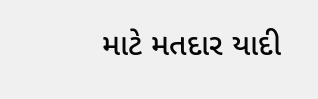માટે મતદાર યાદી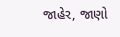જાહેર, જાણો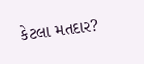કેટલા મતદાર?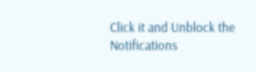Click it and Unblock the Notifications